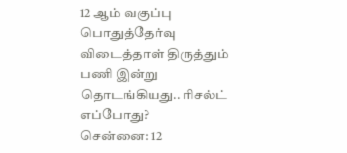12 ஆம் வகுப்பு பொதுத்தேர்வு விடைத்தாள் திருத்தும் பணி இன்று தொடங்கியது.. ரிசல்ட் எப்போது?
சென்னை: 12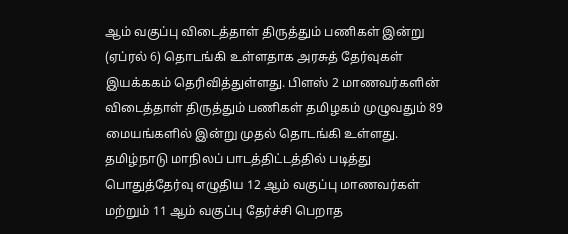ஆம் வகுப்பு விடைத்தாள் திருத்தும் பணிகள் இன்று (ஏப்ரல் 6) தொடங்கி உள்ளதாக அரசுத் தேர்வுகள் இயக்ககம் தெரிவித்துள்ளது. பிளஸ் 2 மாணவர்களின் விடைத்தாள் திருத்தும் பணிகள் தமிழகம் முழுவதும் 89 மையங்களில் இன்று முதல் தொடங்கி உள்ளது.
தமிழ்நாடு மாநிலப் பாடத்திட்டத்தில் படித்து பொதுத்தேர்வு எழுதிய 12 ஆம் வகுப்பு மாணவர்கள் மற்றும் 11 ஆம் வகுப்பு தேர்ச்சி பெறாத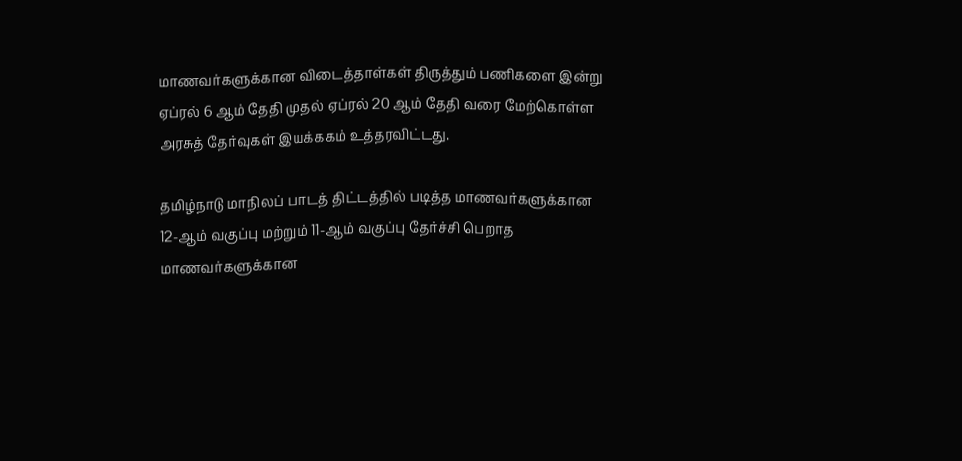மாணவர்களுக்கான விடைத்தாள்கள் திருத்தும் பணிகளை இன்று ஏப்ரல் 6 ஆம் தேதி முதல் ஏப்ரல் 20 ஆம் தேதி வரை மேற்கொள்ள அரசுத் தேர்வுகள் இயக்ககம் உத்தரவிட்டது.

தமிழ்நாடு மாநிலப் பாடத் திட்டத்தில் படித்த மாணவர்களுக்கான 12-ஆம் வகுப்பு மற்றும் 11-ஆம் வகுப்பு தேர்ச்சி பெறாத மாணவர்களுக்கான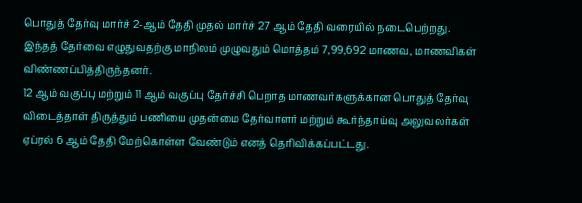பொதுத் தேர்வு மார்ச் 2-ஆம் தேதி முதல் மார்ச் 27 ஆம் தேதி வரையில் நடைபெற்றது. இந்தத் தேர்வை எழுதுவதற்கு மாநிலம் முழுவதும் மொத்தம் 7,99,692 மாணவ, மாணவிகள் விண்ணப்பித்திருந்தனர்.
12 ஆம் வகுப்பு மற்றும் 11 ஆம் வகுப்பு தேர்ச்சி பெறாத மாணவர்களுக்கான பொதுத் தேர்வு விடைத்தாள் திருத்தும் பணியை முதன்மை தேர்வாளர் மற்றும் கூர்ந்தாய்வு அலுவலர்கள் ஏப்ரல் 6 ஆம் தேதி மேற்கொள்ள வேண்டும் எனத் தெரிவிக்கப்பட்டது.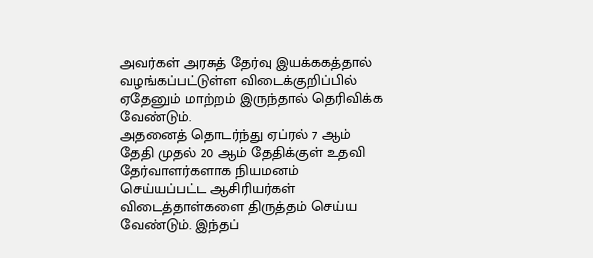அவர்கள் அரசுத் தேர்வு இயக்ககத்தால் வழங்கப்பட்டுள்ள விடைக்குறிப்பில் ஏதேனும் மாற்றம் இருந்தால் தெரிவிக்க வேண்டும்.
அதனைத் தொடர்ந்து ஏப்ரல் 7 ஆம் தேதி முதல் 20 ஆம் தேதிக்குள் உதவி தேர்வாளர்களாக நியமனம் செய்யப்பட்ட ஆசிரியர்கள் விடைத்தாள்களை திருத்தம் செய்ய வேண்டும். இந்தப்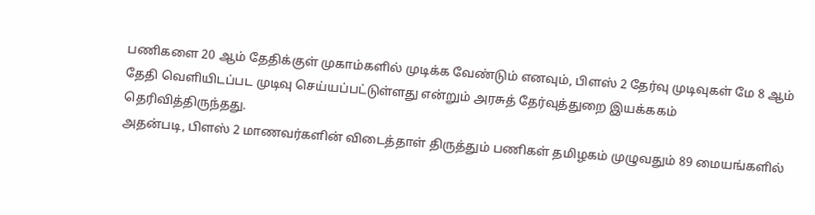பணிகளை 20 ஆம் தேதிக்குள் முகாம்களில் முடிக்க வேண்டும் எனவும், பிளஸ் 2 தேர்வு முடிவுகள் மே 8 ஆம் தேதி வெளியிடப்பட முடிவு செய்யப்பட்டுள்ளது என்றும் அரசுத் தேர்வுத்துறை இயக்ககம் தெரிவித்திருந்தது.
அதன்படி, பிளஸ் 2 மாணவர்களின் விடைத்தாள் திருத்தும் பணிகள் தமிழகம் முழுவதும் 89 மையங்களில்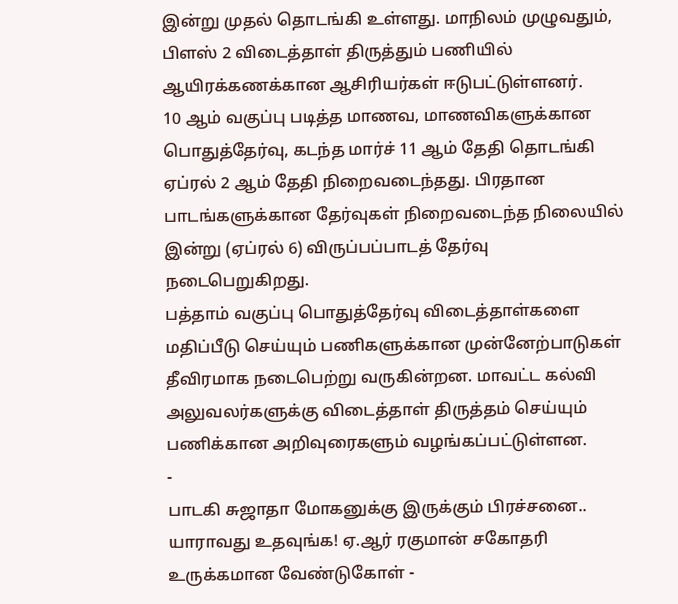இன்று முதல் தொடங்கி உள்ளது. மாநிலம் முழுவதும், பிளஸ் 2 விடைத்தாள் திருத்தும் பணியில் ஆயிரக்கணக்கான ஆசிரியர்கள் ஈடுபட்டுள்ளனர்.
10 ஆம் வகுப்பு படித்த மாணவ, மாணவிகளுக்கான பொதுத்தேர்வு, கடந்த மார்ச் 11 ஆம் தேதி தொடங்கி ஏப்ரல் 2 ஆம் தேதி நிறைவடைந்தது. பிரதான பாடங்களுக்கான தேர்வுகள் நிறைவடைந்த நிலையில் இன்று (ஏப்ரல் 6) விருப்பப்பாடத் தேர்வு நடைபெறுகிறது.
பத்தாம் வகுப்பு பொதுத்தேர்வு விடைத்தாள்களை மதிப்பீடு செய்யும் பணிகளுக்கான முன்னேற்பாடுகள் தீவிரமாக நடைபெற்று வருகின்றன. மாவட்ட கல்வி அலுவலர்களுக்கு விடைத்தாள் திருத்தம் செய்யும் பணிக்கான அறிவுரைகளும் வழங்கப்பட்டுள்ளன.
-
பாடகி சுஜாதா மோகனுக்கு இருக்கும் பிரச்சனை.. யாராவது உதவுங்க! ஏ.ஆர் ரகுமான் சகோதரி உருக்கமான வேண்டுகோள் -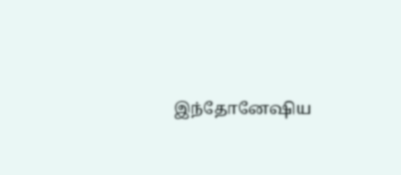இந்தோனேஷிய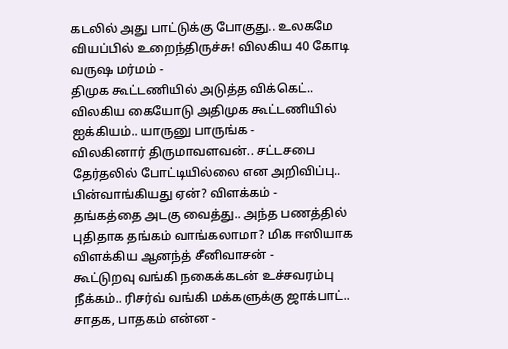கடலில் அது பாட்டுக்கு போகுது.. உலகமே வியப்பில் உறைந்திருச்சு! விலகிய 40 கோடி வருஷ மர்மம் -
திமுக கூட்டணியில் அடுத்த விக்கெட்.. விலகிய கையோடு அதிமுக கூட்டணியில் ஐக்கியம்.. யாருனு பாருங்க -
விலகினார் திருமாவளவன்.. சட்டசபை தேர்தலில் போட்டியில்லை என அறிவிப்பு.. பின்வாங்கியது ஏன்? விளக்கம் -
தங்கத்தை அடகு வைத்து.. அந்த பணத்தில் புதிதாக தங்கம் வாங்கலாமா? மிக ஈஸியாக விளக்கிய ஆனந்த் சீனிவாசன் -
கூட்டுறவு வங்கி நகைக்கடன் உச்சவரம்பு நீக்கம்.. ரிசர்வ் வங்கி மக்களுக்கு ஜாக்பாட்.. சாதக, பாதகம் என்ன -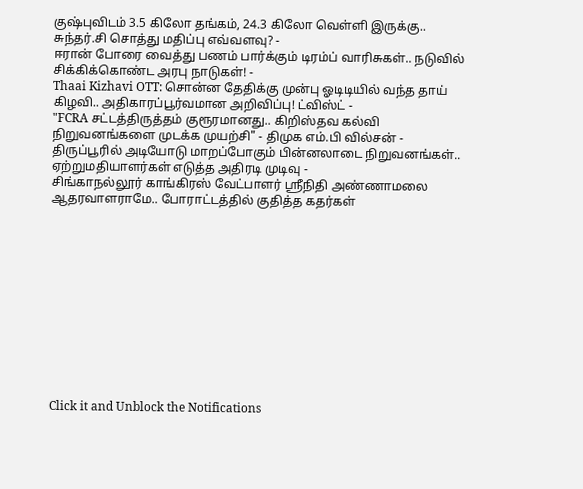குஷ்புவிடம் 3.5 கிலோ தங்கம், 24.3 கிலோ வெள்ளி இருக்கு.. சுந்தர்.சி சொத்து மதிப்பு எவ்வளவு? -
ஈரான் போரை வைத்து பணம் பார்க்கும் டிரம்ப் வாரிசுகள்.. நடுவில் சிக்கிக்கொண்ட அரபு நாடுகள்! -
Thaai Kizhavi OTT: சொன்ன தேதிக்கு முன்பு ஓடிடியில் வந்த தாய் கிழவி.. அதிகாரப்பூர்வமான அறிவிப்பு! ட்விஸ்ட் -
"FCRA சட்டத்திருத்தம் குரூரமானது.. கிறிஸ்தவ கல்வி நிறுவனங்களை முடக்க முயற்சி" - திமுக எம்.பி வில்சன் -
திருப்பூரில் அடியோடு மாறப்போகும் பின்னலாடை நிறுவனங்கள்.. ஏற்றுமதியாளர்கள் எடுத்த அதிரடி முடிவு -
சிங்காநல்லூர் காங்கிரஸ் வேட்பாளர் ஶ்ரீநிதி அண்ணாமலை ஆதரவாளராமே.. போராட்டத்தில் குதித்த கதர்கள்












Click it and Unblock the Notifications